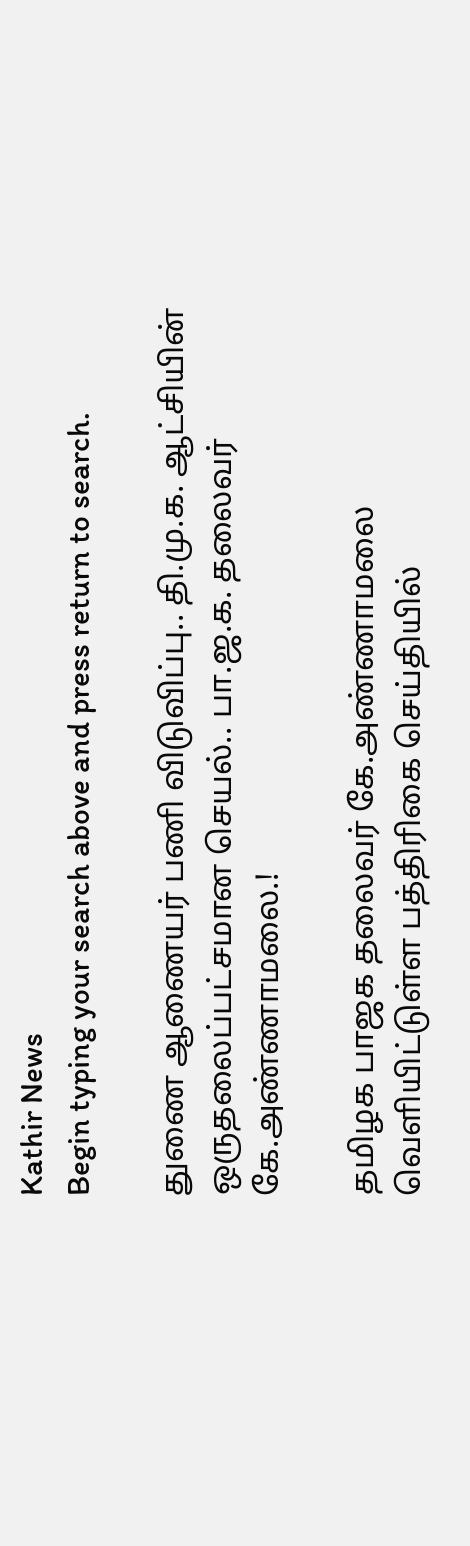Kathir News
Begin typing your search above and press return to search.

துணை ஆணையர் பணி விடுவிப்பு.. தி.மு.க. ஆட்சியின் ஒருதலைப்பட்சமான செயல்.. பா.ஜ.க. தலைவர் கே.அண்ணாமலை.!

தமிழக பாஜக தலைவர் கே.அண்ணாமலை வெளியிட்டுள்ள பத்திரிகை செய்தியில்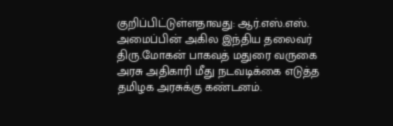குறிப்பிட்டுள்ளதாவது: ஆர்.எஸ்.எஸ். அமைப்பின் அகில இந்திய தலைவர் திரு.மோகன் பாகவத் மதுரை வருகை அரசு அதிகாரி மீது நடவடிக்கை எடுத்த தமிழக அரசுக்கு கண்டனம்.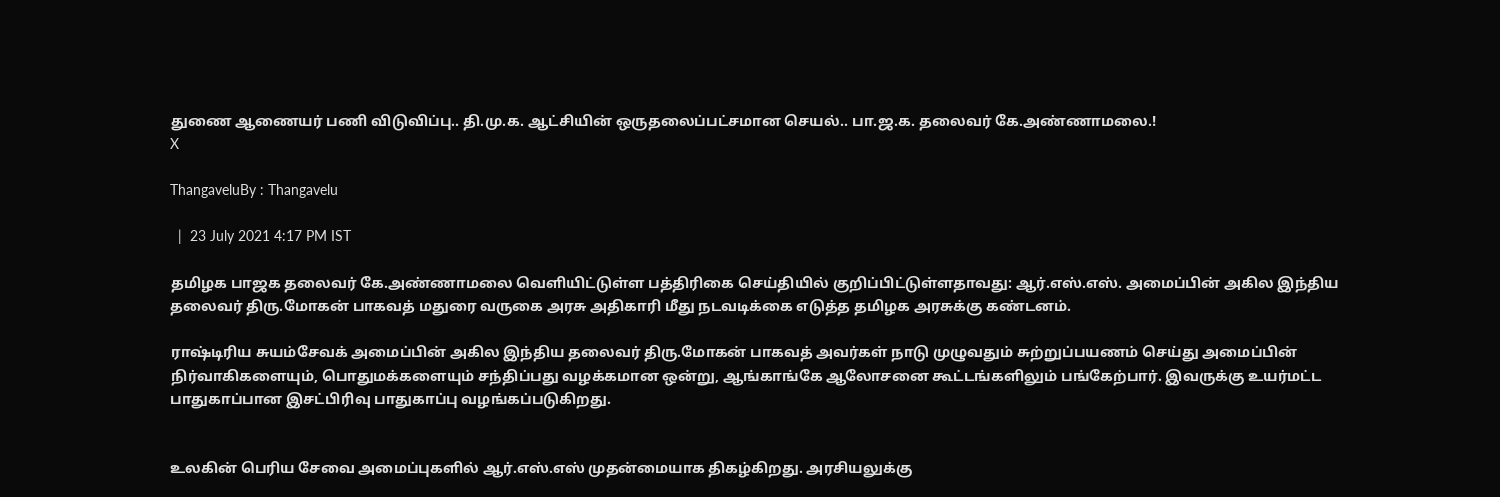துணை ஆணையர் பணி விடுவிப்பு.. தி.மு.க. ஆட்சியின் ஒருதலைப்பட்சமான செயல்.. பா.ஜ.க. தலைவர் கே.அண்ணாமலை.!
X

ThangaveluBy : Thangavelu

  |  23 July 2021 4:17 PM IST

தமிழக பாஜக தலைவர் கே.அண்ணாமலை வெளியிட்டுள்ள பத்திரிகை செய்தியில் குறிப்பிட்டுள்ளதாவது: ஆர்.எஸ்.எஸ். அமைப்பின் அகில இந்திய தலைவர் திரு.மோகன் பாகவத் மதுரை வருகை அரசு அதிகாரி மீது நடவடிக்கை எடுத்த தமிழக அரசுக்கு கண்டனம்.

ராஷ்டிரிய சுயம்சேவக் அமைப்பின் அகில இந்திய தலைவர் திரு.மோகன் பாகவத் அவர்கள் நாடு முழுவதும் சுற்றுப்பயணம் செய்து அமைப்பின் நிர்வாகிகளையும், பொதுமக்களையும் சந்திப்பது வழக்கமான ஒன்று, ஆங்காங்கே ஆலோசனை கூட்டங்களிலும் பங்கேற்பார். இவருக்கு உயர்மட்ட பாதுகாப்பான இசட்பிரிவு பாதுகாப்பு வழங்கப்படுகிறது.


உலகின் பெரிய சேவை அமைப்புகளில் ஆர்.எஸ்.எஸ் முதன்மையாக திகழ்கிறது. அரசியலுக்கு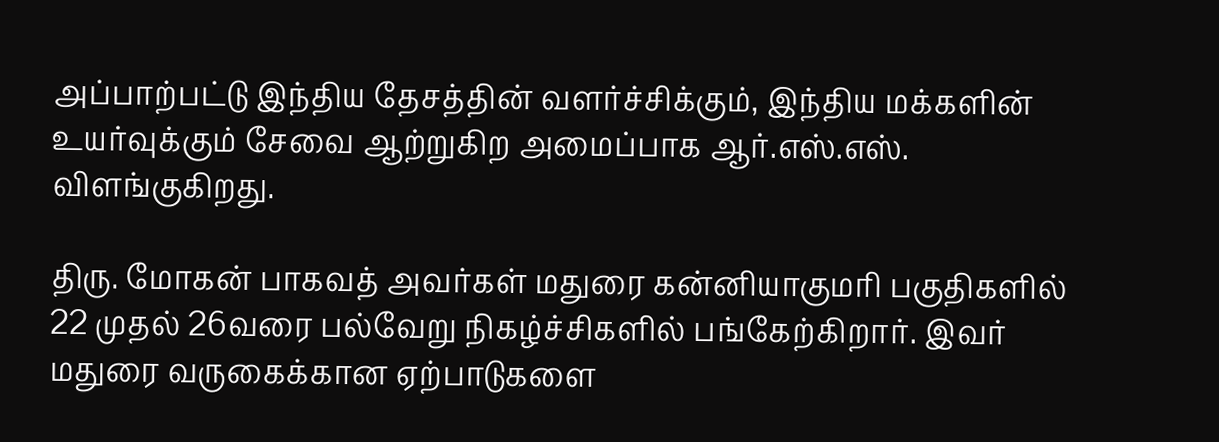அப்பாற்பட்டு இந்திய தேசத்தின் வளர்ச்சிக்கும், இந்திய மக்களின் உயர்வுக்கும் சேவை ஆற்றுகிற அமைப்பாக ஆர்.எஸ்.எஸ். விளங்குகிறது.

திரு. மோகன் பாகவத் அவர்கள் மதுரை கன்னியாகுமரி பகுதிகளில் 22 முதல் 26வரை பல்வேறு நிகழ்ச்சிகளில் பங்கேற்கிறார். இவர் மதுரை வருகைக்கான ஏற்பாடுகளை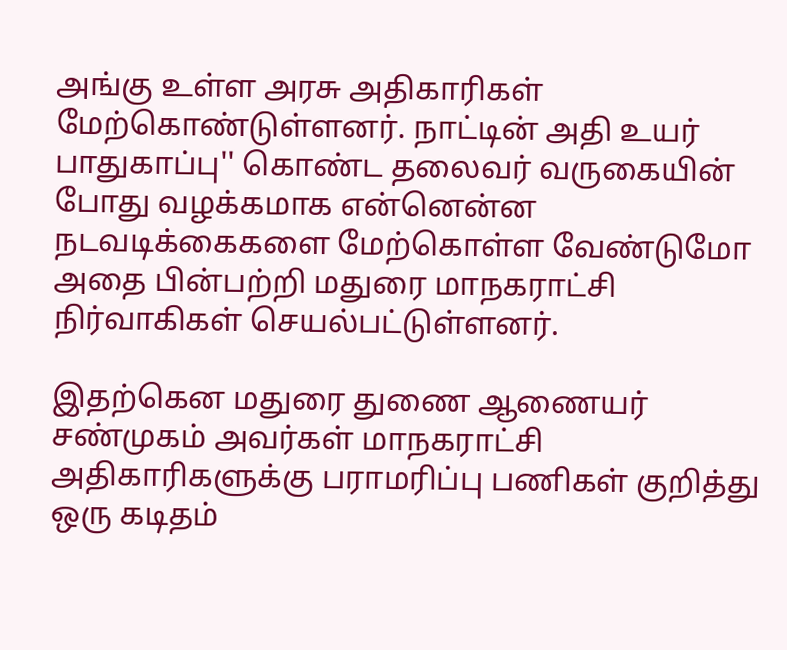அங்கு உள்ள அரசு அதிகாரிகள் மேற்கொண்டுள்ளனர். நாட்டின் அதி உயர் பாதுகாப்பு'' கொண்ட தலைவர் வருகையின் போது வழக்கமாக என்னென்ன நடவடிக்கைகளை மேற்கொள்ள வேண்டுமோ அதை பின்பற்றி மதுரை மாநகராட்சி நிர்வாகிகள் செயல்பட்டுள்ளனர்.

இதற்கென மதுரை துணை ஆணையர் சண்முகம் அவர்கள் மாநகராட்சி அதிகாரிகளுக்கு பராமரிப்பு பணிகள் குறித்து ஒரு கடிதம்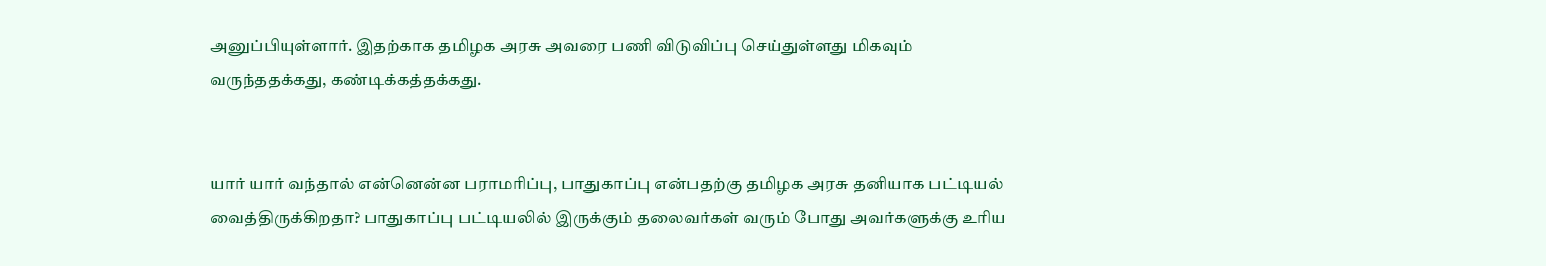அனுப்பியுள்ளார். இதற்காக தமிழக அரசு அவரை பணி விடுவிப்பு செய்துள்ளது மிகவும் வருந்ததக்கது, கண்டிக்கத்தக்கது.


யார் யார் வந்தால் என்னென்ன பராமரிப்பு, பாதுகாப்பு என்பதற்கு தமிழக அரசு தனியாக பட்டியல் வைத்திருக்கிறதா? பாதுகாப்பு பட்டியலில் இருக்கும் தலைவர்கள் வரும் போது அவர்களுக்கு உரிய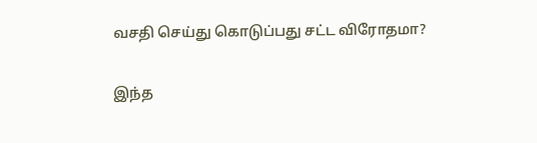வசதி செய்து கொடுப்பது சட்ட விரோதமா?

இந்த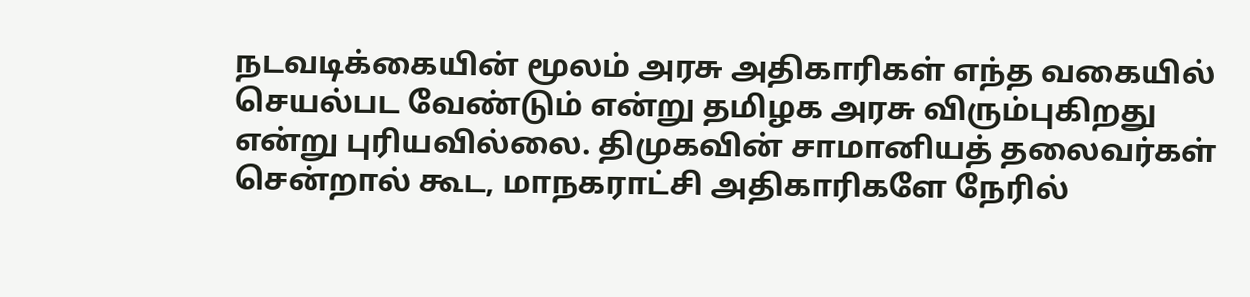நடவடிக்கையின் மூலம் அரசு அதிகாரிகள் எந்த வகையில் செயல்பட வேண்டும் என்று தமிழக அரசு விரும்புகிறது என்று புரியவில்லை. திமுகவின் சாமானியத் தலைவர்கள் சென்றால் கூட, மாநகராட்சி அதிகாரிகளே நேரில்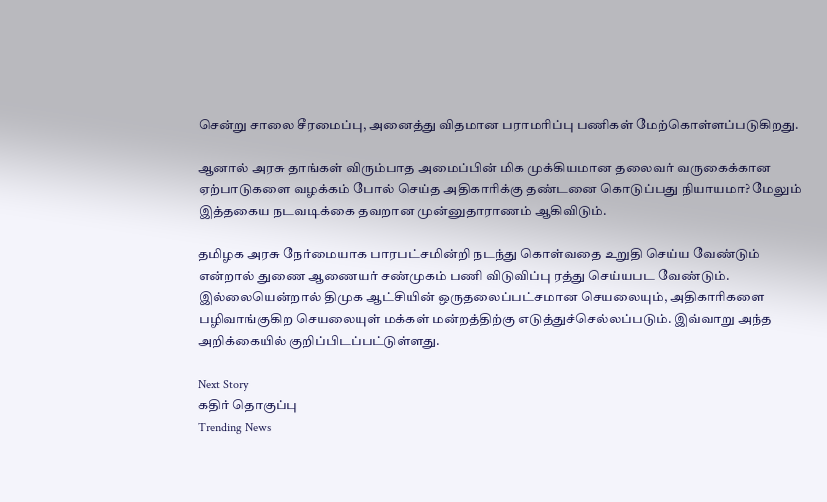சென்று சாலை சீரமைப்பு, அனைத்து விதமான பராமரிப்பு பணிகள் மேற்கொள்ளப்படுகிறது.

ஆனால் அரசு தாங்கள் விரும்பாத அமைப்பின் மிக முக்கியமான தலைவர் வருகைக்கான ஏற்பாடுகளை வழக்கம் போல் செய்த அதிகாரிக்கு தண்டனை கொடுப்பது நியாயமா? மேலும் இத்தகைய நடவடிக்கை தவறான முன்னுதாராணம் ஆகிவிடும்.

தமிழக அரசு நேர்மையாக பாரபட்சமின்றி நடந்து கொள்வதை உறுதி செய்ய வேண்டும் என்றால் துணை ஆணையர் சண்முகம் பணி விடுவிப்பு ரத்து செய்யபட வேண்டும். இல்லையென்றால் திமுக ஆட்சியின் ஒருதலைப்பட்சமான செயலையும், அதிகாரிகளை பழிவாங்குகிற செயலையுள் மக்கள் மன்றத்திற்கு எடுத்துச்செல்லப்படும். இவ்வாறு அந்த அறிக்கையில் குறிப்பிடப்பட்டுள்ளது.

Next Story
கதிர் தொகுப்பு
Trending News